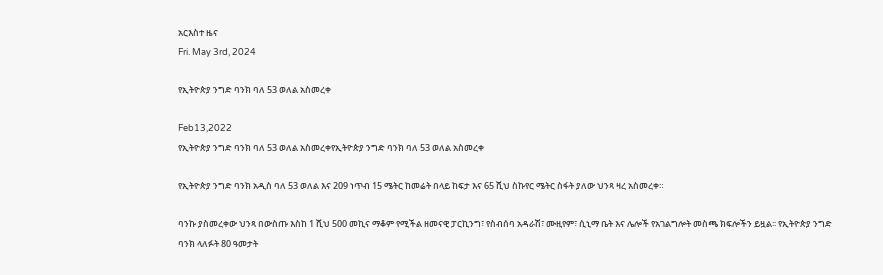አርእስተ ዜና
Fri. May 3rd, 2024

የኢትዮጵያ ንግድ ባንክ ባለ 53 ወለል አስመረቀ

Feb13,2022
የኢትዮጵያ ንግድ ባንክ ባለ 53 ወለል አስመረቀየኢትዮጵያ ንግድ ባንክ ባለ 53 ወለል አስመረቀ

የኢትዮጵያ ንግድ ባንክ አዲስ ባለ 53 ወለል እና 209 ነጥብ 15 ሜትር ከመሬት በላይ ከፍታ እና 65 ሺህ ስኩየር ሜትር ስፋት ያለው ህንጻ ዛረ አስመረቀ።

ባንኩ ያስመረቀው ህንጻ በውስጡ እስከ 1 ሺህ 500 መኪና ማቆም የሚችል ዘመናዊ ፓርኪንግ፣ የስብሰባ አዳራሽ፣ ሙዚየም፣ ሲኒማ ቤት እና ሌሎች የአገልግሎት መስጫ ክፍሎችን ይዟል፡፡ የኢትዮጵያ ንግድ ባንክ ላለፉት 80 ዓመታት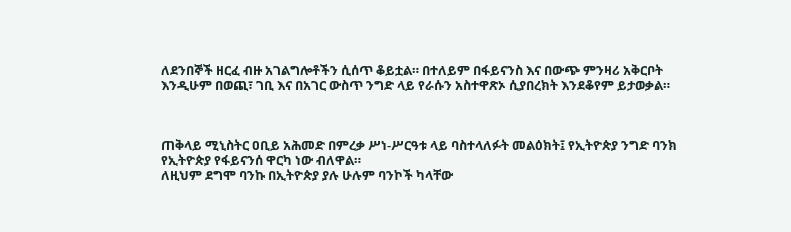ለደንበኞች ዘርፈ ብዙ አገልግሎቶችን ሲሰጥ ቆይቷል። በተለይም በፋይናንስ እና በውጭ ምንዛሪ አቅርቦት እንዲሁም በወጪ፣ ገቢ እና በአገር ውስጥ ንግድ ላይ የራሱን አስተዋጽኦ ሲያበረክት እንደቆየም ይታወቃል።



ጠቅላይ ሚኒስትር ዐቢይ አሕመድ በምረቃ ሥነ-ሥርዓቱ ላይ ባስተላለፉት መልዕክት፤ የኢትዮጵያ ንግድ ባንክ የኢትዮጵያ የፋይናንሰ ዋርካ ነው ብለዋል።
ለዚህም ደግሞ ባንኩ በኢትዮጵያ ያሉ ሁሉም ባንኮች ካላቸው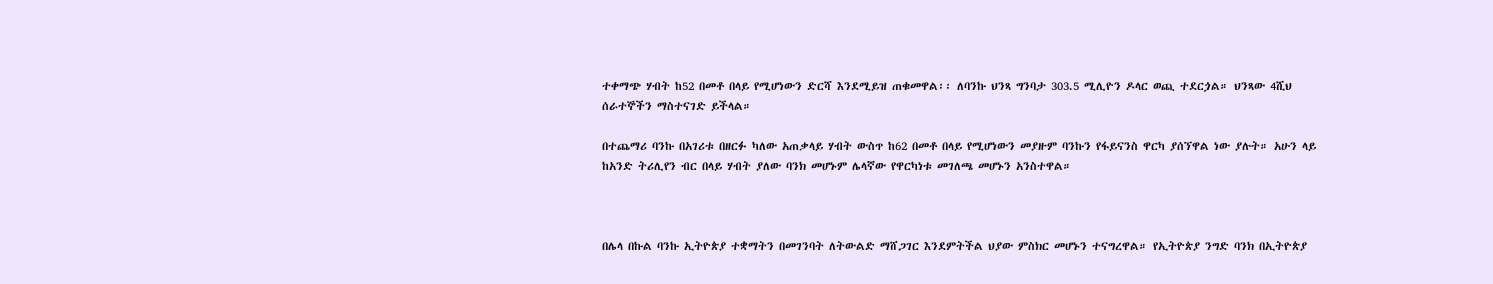ተቀማጭ ሃብት ከ52 በመቶ በላይ የሚሆነውን ድርሻ እንደሚይዝ ጠቁመዋል፡፡ ለባንኩ ህንጻ ግንባታ 303.5 ሚሊዮን ዶላር ወጪ ተደርጏል። ህንጻው 4ሺህ ሰራተኞችን ማስተናገድ ይችላል።

በተጨማሪ ባንኩ በአገሪቱ በዘርፉ ካለው አጠቃላይ ሃብት ውስጥ ከ62 በመቶ በላይ የሚሆነውን መያዙም ባንኩን የፋይናንስ ዋርካ ያሰኘዋል ነው ያሉት። አሁን ላይ ከአንድ ትሪሊየን ብር በላይ ሃብት ያለው ባንክ መሆኑም ሌላኛው የዋርካነቱ መገለጫ መሆኑን አንስተዋል።



በሌላ በኩል ባንኩ ኢትዮጵያ ተቋማትን በመገንባት ለትውልድ ማሸጋገር እንደምትችል ህያው ምስክር መሆኑን ተናግረዋል። የኢትዮጵያ ንግድ ባንክ በኢትዮጵያ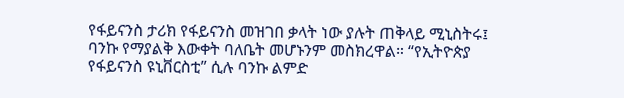የፋይናንስ ታሪክ የፋይናንስ መዝገበ ቃላት ነው ያሉት ጠቅላይ ሚኒስትሩ፤ ባንኩ የማያልቅ እውቀት ባለቤት መሆኑንም መስክረዋል። “የኢትዮጵያ የፋይናንስ ዩኒቨርስቲ” ሲሉ ባንኩ ልምድ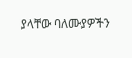ያላቸው ባለሙያዎችን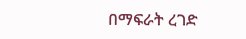በማፍራት ረገድ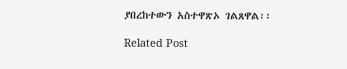ያበረከተውን አስተዋጽኦ ገልጸዋል፡፡

Related Post